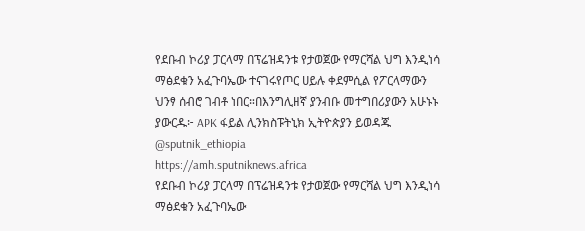የደቡብ ኮሪያ ፓርላማ በፕሬዝዳንቱ የታወጀው የማርሻል ህግ እንዲነሳ ማፅደቁን አፈጉባኤው ተናገሩየጦር ሀይሉ ቀደምሲል የፖርላማውን ህንፃ ሰብሮ ገብቶ ነበር።በእንግሊዘኛ ያንብቡ መተግበሪያውን አሁኑኑ ያውርዱ፦ APK ፋይል ሊንክስፑትኒክ ኢትዮጵያን ይወዳጁ @sputnik_ethiopia
https://amh.sputniknews.africa
የደቡብ ኮሪያ ፓርላማ በፕሬዝዳንቱ የታወጀው የማርሻል ህግ እንዲነሳ ማፅደቁን አፈጉባኤው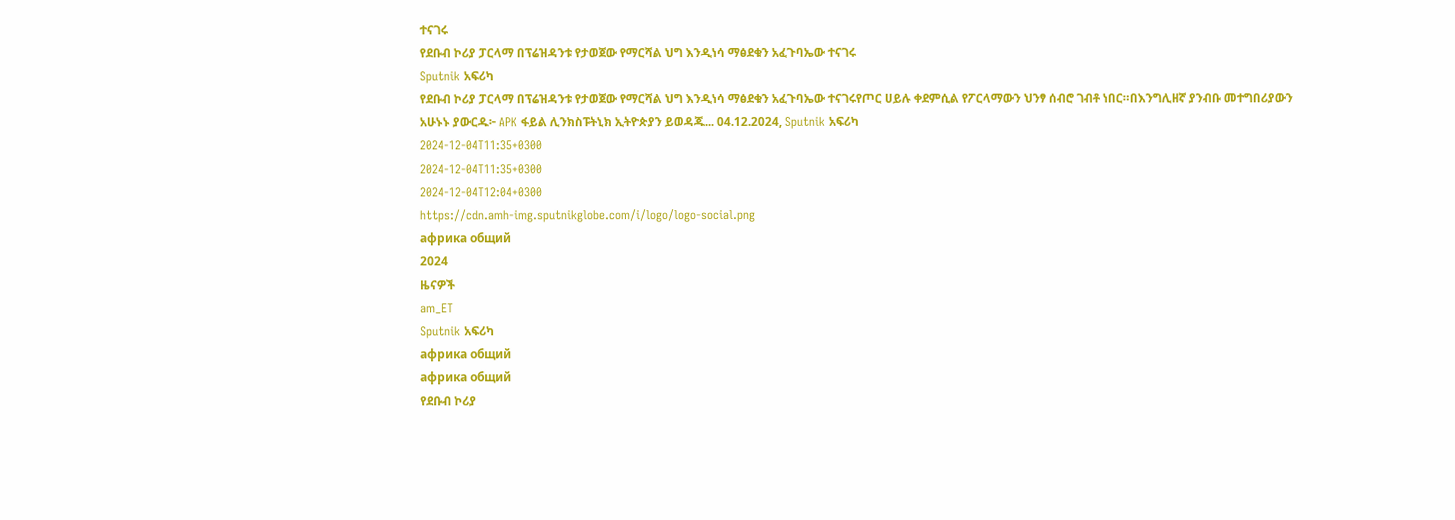ተናገሩ
የደቡብ ኮሪያ ፓርላማ በፕሬዝዳንቱ የታወጀው የማርሻል ህግ እንዲነሳ ማፅደቁን አፈጉባኤው ተናገሩ
Sputnik አፍሪካ
የደቡብ ኮሪያ ፓርላማ በፕሬዝዳንቱ የታወጀው የማርሻል ህግ እንዲነሳ ማፅደቁን አፈጉባኤው ተናገሩየጦር ሀይሉ ቀደምሲል የፖርላማውን ህንፃ ሰብሮ ገብቶ ነበር።በእንግሊዘኛ ያንብቡ መተግበሪያውን አሁኑኑ ያውርዱ፦ APK ፋይል ሊንክስፑትኒክ ኢትዮጵያን ይወዳጁ... 04.12.2024, Sputnik አፍሪካ
2024-12-04T11:35+0300
2024-12-04T11:35+0300
2024-12-04T12:04+0300
https://cdn.amh-img.sputnikglobe.com/i/logo/logo-social.png
африка общий
2024
ዜናዎች
am_ET
Sputnik አፍሪካ
африка общий
африка общий
የደቡብ ኮሪያ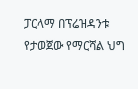ፓርላማ በፕሬዝዳንቱ የታወጀው የማርሻል ህግ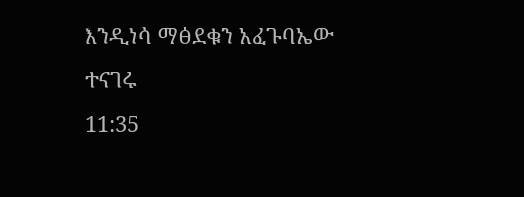እንዲነሳ ማፅደቁን አፈጉባኤው ተናገሩ
11:35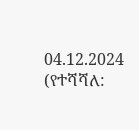04.12.2024 (የተሻሻለ: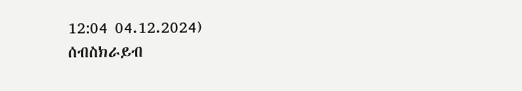12:04 04.12.2024)
ሰብስክራይብ